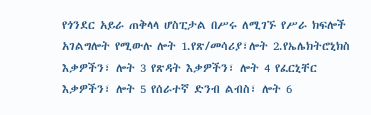የጎንደር አይራ ጠቅላላ ሆስፒታል በሥሩ ለሚገኙ የሥራ ክፍሎች አገልግሎት የሚውሉ ሎት 1.የጽ/መሳሪያ፣ሎት 2.የኤሌክትሮኒክስ እቃዎችን፣ ሎት 3 የጽዳት እቃዎችን፣ ሎት 4 የፈርኒቸር እቃዎችን፣ ሎት 5 የሰራተኛ ድንብ ልብስ፣ ሎት 6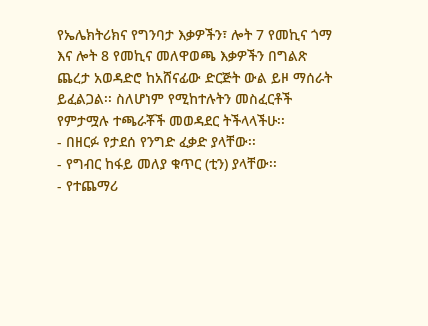የኤሌክትሪክና የግንባታ እቃዎችን፣ ሎት 7 የመኪና ጎማ እና ሎት 8 የመኪና መለዋወጫ እቃዎችን በግልጽ ጨረታ አወዳድሮ ከአሸናፊው ድርጅት ውል ይዞ ማሰራት ይፈልጋል፡፡ ስለሆነም የሚከተሉትን መስፈርቶች የምታሟሉ ተጫራቾች መወዳደር ትችላላችሁ፡፡
- በዘርፉ የታደሰ የንግድ ፈቃድ ያላቸው፡፡
- የግብር ከፋይ መለያ ቁጥር (ቲን) ያላቸው፡፡
- የተጨማሪ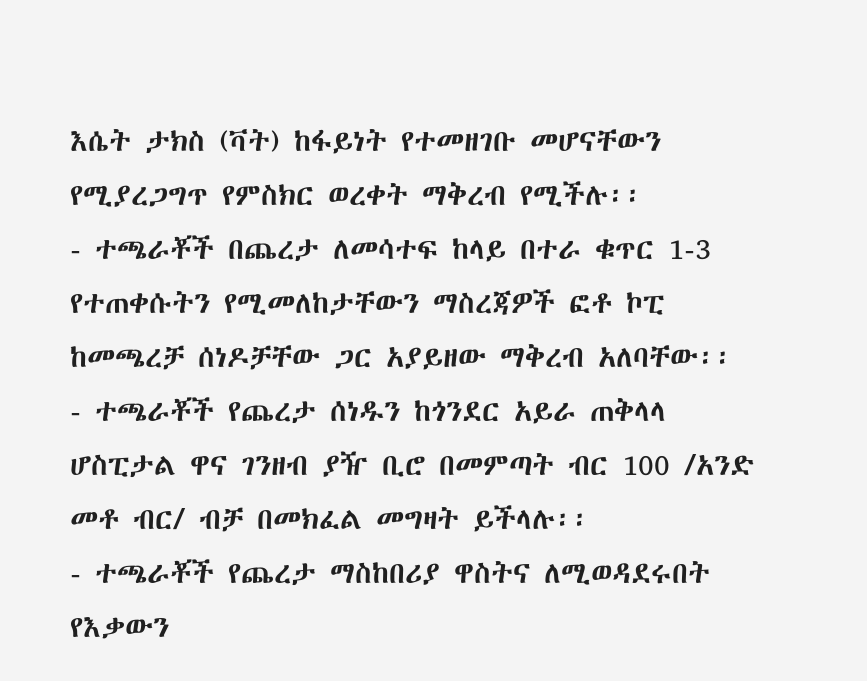እሴት ታክስ (ቫት) ከፋይነት የተመዘገቡ መሆናቸውን የሚያረጋግጥ የምስክር ወረቀት ማቅረብ የሚችሉ፡፡
- ተጫራቾች በጨረታ ለመሳተፍ ከላይ በተራ ቁጥር 1-3 የተጠቀሱትን የሚመለከታቸውን ማስረጃዎች ፎቶ ኮፒ ከመጫረቻ ሰነዶቻቸው ጋር አያይዘው ማቅረብ አለባቸው፡፡
- ተጫራቾች የጨረታ ሰነዱን ከጎንደር አይራ ጠቅላላ ሆስፒታል ዋና ገንዘብ ያዥ ቢሮ በመምጣት ብር 100 /አንድ መቶ ብር/ ብቻ በመክፈል መግዛት ይችላሉ፡፡
- ተጫራቾች የጨረታ ማስከበሪያ ዋስትና ለሚወዳደሩበት የእቃውን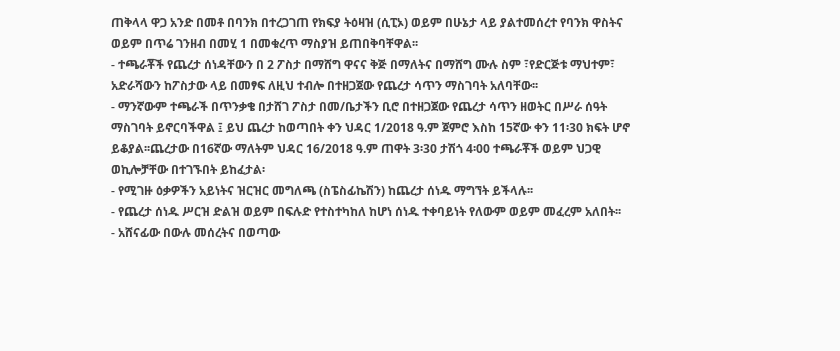ጠቅላላ ዋጋ አንድ በመቶ በባንክ በተረጋገጠ የክፍያ ትዕዛዝ (ሲፒኦ) ወይም በሁኔታ ላይ ያልተመሰረተ የባንክ ዋስትና ወይም በጥሬ ገንዘብ በመሂ 1 በመቁረጥ ማስያዝ ይጠበቅባቸዋል፡፡
- ተጫራቾች የጨረታ ሰነዳቸውን በ 2 ፖስታ በማሸግ ዋናና ቅጅ በማለትና በማሸግ ሙሉ ስም ፣የድርጅቱ ማህተም፣ አድራሻውን ከፖስታው ላይ በመፃፍ ለዚህ ተብሎ በተዘጋጀው የጨረታ ሳጥን ማስገባት አለባቸው፡፡
- ማንኛውም ተጫራች በጥንቃቄ በታሸገ ፖስታ በመ/ቤታችን ቢሮ በተዘጋጀው የጨረታ ሳጥን ዘወትር በሥራ ሰዓት ማስገባት ይኖርባችዋል ፤ ይህ ጨረታ ከወጣበት ቀን ህዳር 1/2018 ዓ.ም ጀምሮ እስከ 15ኛው ቀን 11፡30 ክፍት ሆኖ ይቆያል፡፡ጨረታው በ16ኛው ማለትም ህዳር 16/2018 ዓ.ም ጠዋት 3፡30 ታሽጎ 4፡00 ተጫራቾች ወይም ህጋዊ ወኪሎቻቸው በተገኙበት ይከፈታል፡
- የሚገዙ ዕቃዎችን አይነትና ዝርዝር መግለጫ (ስፔስፊኬሽን) ከጨረታ ሰነዱ ማግኘት ይችላሉ፡፡
- የጨረታ ሰነዱ ሥርዝ ድልዝ ወይም በፍሉድ የተስተካከለ ከሆነ ሰነዱ ተቀባይነት የለውም ወይም መፈረም አለበት፡፡
- አሸናፊው በውሉ መሰረትና በወጣው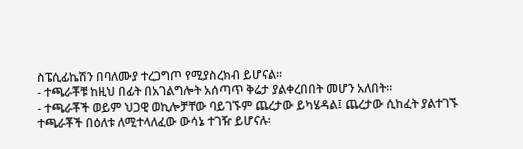ስፔሲፊኬሽን በባለሙያ ተረጋግጦ የሚያስረክብ ይሆናል፡፡
- ተጫራቾቹ ከዚህ በፊት በአገልግሎት አሰጣጥ ቅሬታ ያልቀረበበት መሆን አለበት፡፡
- ተጫራቾች ወይም ህጋዊ ወኪሎቻቸው ባይገኙም ጨረታው ይካሄዳል፤ ጨረታው ሲከፈት ያልተገኙ ተጫራቾች በዕለቱ ለሚተላለፈው ውሳኔ ተገዥ ይሆናሉ፡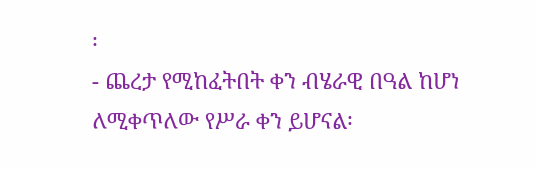፡
- ጨረታ የሚከፈትበት ቀን ብሄራዊ በዓል ከሆነ ለሚቀጥለው የሥራ ቀን ይሆናል፡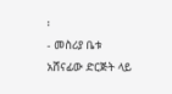፡
- መስሪያ ቤቱ አሸናፊው ድርጅት ላይ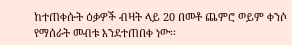ከተጠቀሱት ዕቃዎች ብዛት ላይ 20 በመቶ ጨምሮ ወይም ቀንሶ የማሰራት መብቱ እንደተጠበቀ ነው፡፡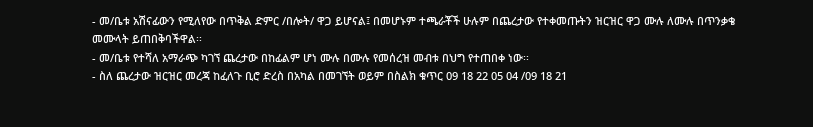- መ/ቤቱ አሽናፊውን የሚለየው በጥቅል ድምር /በሎት/ ዋጋ ይሆናል፤ በመሆኑም ተጫራቾች ሁሉም በጨረታው የተቀመጡትን ዝርዝር ዋጋ ሙሉ ለሙሉ በጥንቃቄ መሙላት ይጠበቅባችዋል፡፡
- መ/ቤቱ የተሻለ አማራጭ ካገኘ ጨረታው በከፊልም ሆነ ሙሉ በሙሉ የመሰረዝ መብቱ በህግ የተጠበቀ ነው፡፡
- ስለ ጨረታው ዝርዝር መረጃ ከፈለጉ ቢሮ ድረስ በአካል በመገኘት ወይም በስልክ ቁጥር 09 18 22 05 04 /09 18 21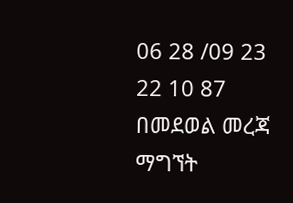06 28 /09 23 22 10 87 በመደወል መረጃ ማግኘት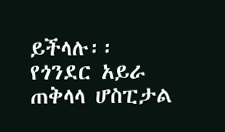ይችላሉ፡፡
የጎንደር አይራ ጠቅላላ ሆስፒታል